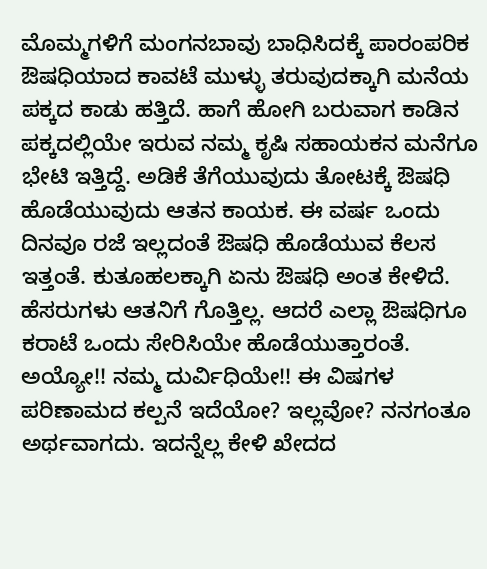ಮೊಮ್ಮಗಳಿಗೆ ಮಂಗನಬಾವು ಬಾಧಿಸಿದಕ್ಕೆ ಪಾರಂಪರಿಕ ಔಷಧಿಯಾದ ಕಾವಟೆ ಮುಳ್ಳು ತರುವುದಕ್ಕಾಗಿ ಮನೆಯ ಪಕ್ಕದ ಕಾಡು ಹತ್ತಿದೆ. ಹಾಗೆ ಹೋಗಿ ಬರುವಾಗ ಕಾಡಿನ ಪಕ್ಕದಲ್ಲಿಯೇ ಇರುವ ನಮ್ಮ ಕೃಷಿ ಸಹಾಯಕನ ಮನೆಗೂ ಭೇಟಿ ಇತ್ತಿದ್ದೆ. ಅಡಿಕೆ ತೆಗೆಯುವುದು ತೋಟಕ್ಕೆ ಔಷಧಿ ಹೊಡೆಯುವುದು ಆತನ ಕಾಯಕ. ಈ ವರ್ಷ ಒಂದು ದಿನವೂ ರಜೆ ಇಲ್ಲದಂತೆ ಔಷಧಿ ಹೊಡೆಯುವ ಕೆಲಸ ಇತ್ತಂತೆ. ಕುತೂಹಲಕ್ಕಾಗಿ ಏನು ಔಷಧಿ ಅಂತ ಕೇಳಿದೆ. ಹೆಸರುಗಳು ಆತನಿಗೆ ಗೊತ್ತಿಲ್ಲ. ಆದರೆ ಎಲ್ಲಾ ಔಷಧಿಗೂ ಕರಾಟೆ ಒಂದು ಸೇರಿಸಿಯೇ ಹೊಡೆಯುತ್ತಾರಂತೆ. ಅಯ್ಯೋ!! ನಮ್ಮ ದುರ್ವಿಧಿಯೇ!! ಈ ವಿಷಗಳ ಪರಿಣಾಮದ ಕಲ್ಪನೆ ಇದೆಯೋ? ಇಲ್ಲವೋ? ನನಗಂತೂ ಅರ್ಥವಾಗದು. ಇದನ್ನೆಲ್ಲ ಕೇಳಿ ಖೇದದ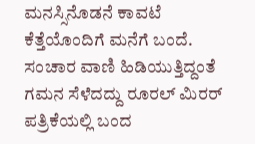ಮನಸ್ಸಿನೊಡನೆ ಕಾವಟೆ ಕೆತ್ತೆಯೊಂದಿಗೆ ಮನೆಗೆ ಬಂದೆ.
ಸಂಚಾರ ವಾಣಿ ಹಿಡಿಯುತ್ತಿದ್ದಂತೆ ಗಮನ ಸೆಳೆದದ್ದು ರೂರಲ್ ಮಿರರ್ ಪತ್ರಿಕೆಯಲ್ಲಿ ಬಂದ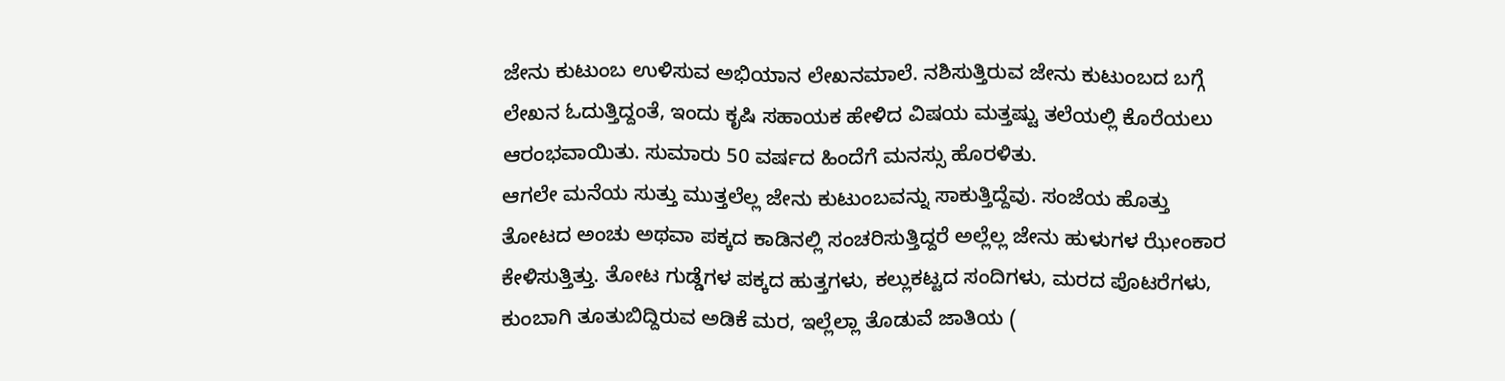ಜೇನು ಕುಟುಂಬ ಉಳಿಸುವ ಅಭಿಯಾನ ಲೇಖನಮಾಲೆ. ನಶಿಸುತ್ತಿರುವ ಜೇನು ಕುಟುಂಬದ ಬಗ್ಗೆ ಲೇಖನ ಓದುತ್ತಿದ್ದಂತೆ, ಇಂದು ಕೃಷಿ ಸಹಾಯಕ ಹೇಳಿದ ವಿಷಯ ಮತ್ತಷ್ಟು ತಲೆಯಲ್ಲಿ ಕೊರೆಯಲು ಆರಂಭವಾಯಿತು. ಸುಮಾರು 50 ವರ್ಷದ ಹಿಂದೆಗೆ ಮನಸ್ಸು ಹೊರಳಿತು.
ಆಗಲೇ ಮನೆಯ ಸುತ್ತು ಮುತ್ತಲೆಲ್ಲ ಜೇನು ಕುಟುಂಬವನ್ನು ಸಾಕುತ್ತಿದ್ದೆವು. ಸಂಜೆಯ ಹೊತ್ತು ತೋಟದ ಅಂಚು ಅಥವಾ ಪಕ್ಕದ ಕಾಡಿನಲ್ಲಿ ಸಂಚರಿಸುತ್ತಿದ್ದರೆ ಅಲ್ಲೆಲ್ಲ ಜೇನು ಹುಳುಗಳ ಝೇಂಕಾರ ಕೇಳಿಸುತ್ತಿತ್ತು. ತೋಟ ಗುಡ್ಡೆಗಳ ಪಕ್ಕದ ಹುತ್ತಗಳು, ಕಲ್ಲುಕಟ್ಟದ ಸಂದಿಗಳು, ಮರದ ಪೊಟರೆಗಳು, ಕುಂಬಾಗಿ ತೂತುಬಿದ್ದಿರುವ ಅಡಿಕೆ ಮರ, ಇಲ್ಲೆಲ್ಲಾ ತೊಡುವೆ ಜಾತಿಯ (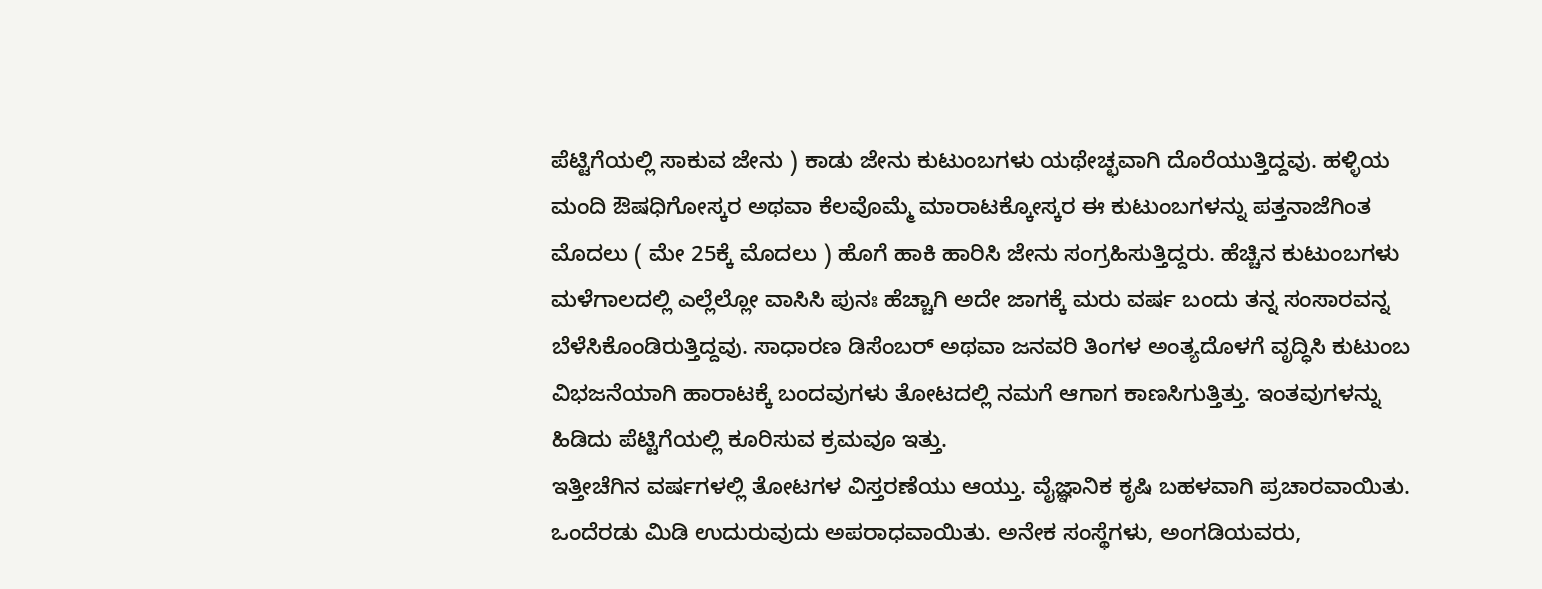ಪೆಟ್ಟಿಗೆಯಲ್ಲಿ ಸಾಕುವ ಜೇನು ) ಕಾಡು ಜೇನು ಕುಟುಂಬಗಳು ಯಥೇಚ್ಛವಾಗಿ ದೊರೆಯುತ್ತಿದ್ದವು. ಹಳ್ಳಿಯ ಮಂದಿ ಔಷಧಿಗೋಸ್ಕರ ಅಥವಾ ಕೆಲವೊಮ್ಮೆ ಮಾರಾಟಕ್ಕೋಸ್ಕರ ಈ ಕುಟುಂಬಗಳನ್ನು ಪತ್ತನಾಜೆಗಿಂತ ಮೊದಲು ( ಮೇ 25ಕ್ಕೆ ಮೊದಲು ) ಹೊಗೆ ಹಾಕಿ ಹಾರಿಸಿ ಜೇನು ಸಂಗ್ರಹಿಸುತ್ತಿದ್ದರು. ಹೆಚ್ಚಿನ ಕುಟುಂಬಗಳು ಮಳೆಗಾಲದಲ್ಲಿ ಎಲ್ಲೆಲ್ಲೋ ವಾಸಿಸಿ ಪುನಃ ಹೆಚ್ಚಾಗಿ ಅದೇ ಜಾಗಕ್ಕೆ ಮರು ವರ್ಷ ಬಂದು ತನ್ನ ಸಂಸಾರವನ್ನ ಬೆಳೆಸಿಕೊಂಡಿರುತ್ತಿದ್ದವು. ಸಾಧಾರಣ ಡಿಸೆಂಬರ್ ಅಥವಾ ಜನವರಿ ತಿಂಗಳ ಅಂತ್ಯದೊಳಗೆ ವೃದ್ಧಿಸಿ ಕುಟುಂಬ ವಿಭಜನೆಯಾಗಿ ಹಾರಾಟಕ್ಕೆ ಬಂದವುಗಳು ತೋಟದಲ್ಲಿ ನಮಗೆ ಆಗಾಗ ಕಾಣಸಿಗುತ್ತಿತ್ತು. ಇಂತವುಗಳನ್ನು ಹಿಡಿದು ಪೆಟ್ಟಿಗೆಯಲ್ಲಿ ಕೂರಿಸುವ ಕ್ರಮವೂ ಇತ್ತು.
ಇತ್ತೀಚೆಗಿನ ವರ್ಷಗಳಲ್ಲಿ ತೋಟಗಳ ವಿಸ್ತರಣೆಯು ಆಯ್ತು. ವೈಜ್ಞಾನಿಕ ಕೃಷಿ ಬಹಳವಾಗಿ ಪ್ರಚಾರವಾಯಿತು. ಒಂದೆರಡು ಮಿಡಿ ಉದುರುವುದು ಅಪರಾಧವಾಯಿತು. ಅನೇಕ ಸಂಸ್ಥೆಗಳು, ಅಂಗಡಿಯವರು,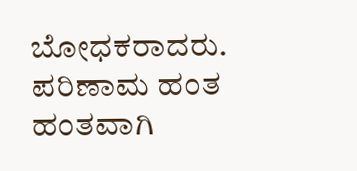ಬೋಧಕರಾದರು. ಪರಿಣಾಮ ಹಂತ ಹಂತವಾಗಿ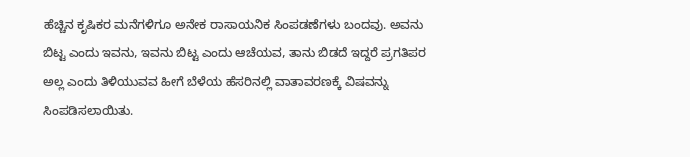ಹೆಚ್ಚಿನ ಕೃಷಿಕರ ಮನೆಗಳಿಗೂ ಅನೇಕ ರಾಸಾಯನಿಕ ಸಿಂಪಡಣೆಗಳು ಬಂದವು. ಅವನು ಬಿಟ್ಟ ಎಂದು ಇವನು, ಇವನು ಬಿಟ್ಟ ಎಂದು ಆಚೆಯವ, ತಾನು ಬಿಡದೆ ಇದ್ದರೆ ಪ್ರಗತಿಪರ ಅಲ್ಲ ಎಂದು ತಿಳಿಯುವವ ಹೀಗೆ ಬೆಳೆಯ ಹೆಸರಿನಲ್ಲಿ ವಾತಾವರಣಕ್ಕೆ ವಿಷವನ್ನು ಸಿಂಪಡಿಸಲಾಯಿತು.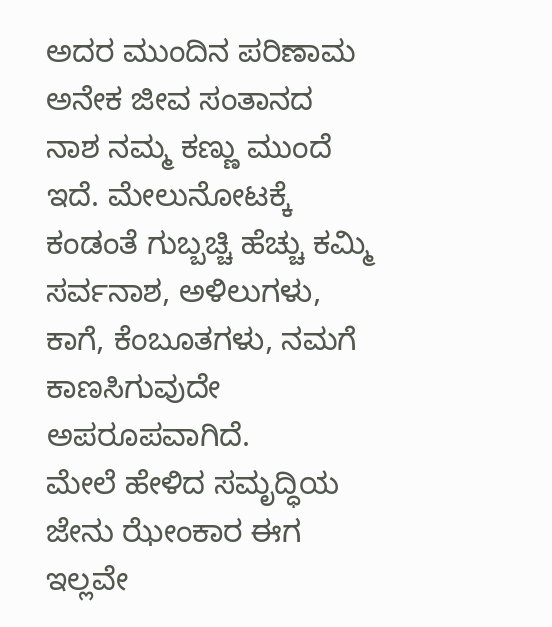ಅದರ ಮುಂದಿನ ಪರಿಣಾಮ ಅನೇಕ ಜೀವ ಸಂತಾನದ ನಾಶ ನಮ್ಮ ಕಣ್ಣು ಮುಂದೆ ಇದೆ. ಮೇಲುನೋಟಕ್ಕೆ ಕಂಡಂತೆ ಗುಬ್ಬಚ್ಚಿ ಹೆಚ್ಚು ಕಮ್ಮಿ ಸರ್ವನಾಶ, ಅಳಿಲುಗಳು, ಕಾಗೆ, ಕೆಂಬೂತಗಳು, ನಮಗೆ ಕಾಣಸಿಗುವುದೇ ಅಪರೂಪವಾಗಿದೆ.
ಮೇಲೆ ಹೇಳಿದ ಸಮೃದ್ಧಿಯ ಜೇನು ಝೇಂಕಾರ ಈಗ ಇಲ್ಲವೇ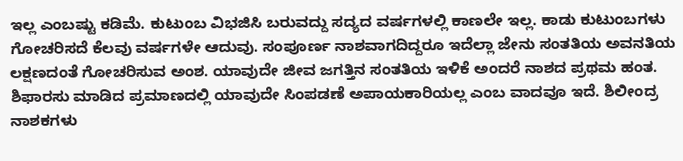ಇಲ್ಲ ಎಂಬಷ್ಟು ಕಡಿಮೆ. ಕುಟುಂಬ ವಿಭಜಿಸಿ ಬರುವದ್ದು ಸದ್ಯದ ವರ್ಷಗಳಲ್ಲಿ ಕಾಣಲೇ ಇಲ್ಲ. ಕಾಡು ಕುಟುಂಬಗಳು ಗೋಚರಿಸದೆ ಕೆಲವು ವರ್ಷಗಳೇ ಆದುವು. ಸಂಪೂರ್ಣ ನಾಶವಾಗದಿದ್ದರೂ ಇದೆಲ್ಲಾ ಜೇನು ಸಂತತಿಯ ಅವನತಿಯ ಲಕ್ಷಣದಂತೆ ಗೋಚರಿಸುವ ಅಂಶ. ಯಾವುದೇ ಜೀವ ಜಗತ್ತಿನ ಸಂತತಿಯ ಇಳಿಕೆ ಅಂದರೆ ನಾಶದ ಪ್ರಥಮ ಹಂತ.
ಶಿಫಾರಸು ಮಾಡಿದ ಪ್ರಮಾಣದಲ್ಲಿ ಯಾವುದೇ ಸಿಂಪಡಣೆ ಅಪಾಯಕಾರಿಯಲ್ಲ ಎಂಬ ವಾದವೂ ಇದೆ. ಶಿಲೀಂದ್ರ ನಾಶಕಗಳು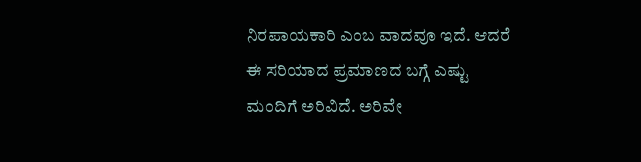ನಿರಪಾಯಕಾರಿ ಎಂಬ ವಾದವೂ ಇದೆ. ಆದರೆ ಈ ಸರಿಯಾದ ಪ್ರಮಾಣದ ಬಗ್ಗೆ ಎಷ್ಟು ಮಂದಿಗೆ ಅರಿವಿದೆ. ಅರಿವೇ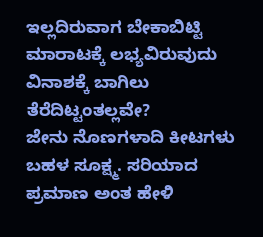ಇಲ್ಲದಿರುವಾಗ ಬೇಕಾಬಿಟ್ಟಿ ಮಾರಾಟಕ್ಕೆ ಲಭ್ಯವಿರುವುದು ವಿನಾಶಕ್ಕೆ ಬಾಗಿಲು ತೆರೆದಿಟ್ಟಂತಲ್ಲವೇ?
ಜೇನು ನೊಣಗಳಾದಿ ಕೀಟಗಳು ಬಹಳ ಸೂಕ್ಷ್ಮ. ಸರಿಯಾದ ಪ್ರಮಾಣ ಅಂತ ಹೇಳಿ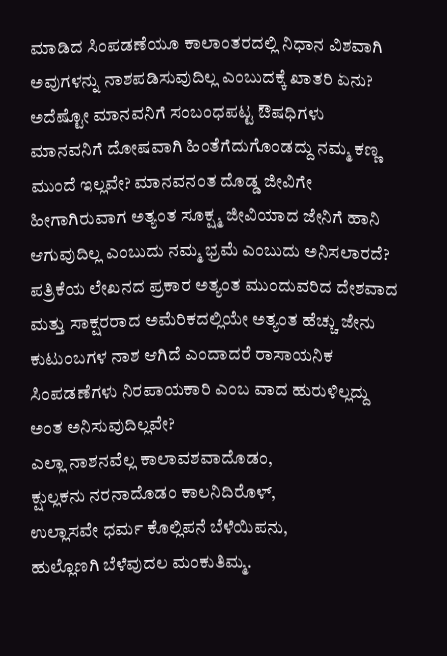ಮಾಡಿದ ಸಿಂಪಡಣೆಯೂ ಕಾಲಾಂತರದಲ್ಲಿ ನಿಧಾನ ವಿಶವಾಗಿ ಅವುಗಳನ್ನು ನಾಶಪಡಿಸುವುದಿಲ್ಲ ಎಂಬುದಕ್ಕೆ ಖಾತರಿ ಏನು? ಅದೆಷ್ಟೋ ಮಾನವನಿಗೆ ಸಂಬಂಧಪಟ್ಟ ಔಷಧಿಗಳು ಮಾನವನಿಗೆ ದೋಷವಾಗಿ ಹಿಂತೆಗೆದುಗೊಂಡದ್ದು ನಮ್ಮ ಕಣ್ಣ ಮುಂದೆ ಇಲ್ಲವೇ? ಮಾನವನಂತ ದೊಡ್ಡ ಜೀವಿಗೇ ಹೀಗಾಗಿರುವಾಗ ಅತ್ಯಂತ ಸೂಕ್ಷ್ಮ ಜೀವಿಯಾದ ಜೇನಿಗೆ ಹಾನಿ ಆಗುವುದಿಲ್ಲ ಎಂಬುದು ನಮ್ಮ ಭ್ರಮೆ ಎಂಬುದು ಅನಿಸಲಾರದೆ?
ಪತ್ರಿಕೆಯ ಲೇಖನದ ಪ್ರಕಾರ ಅತ್ಯಂತ ಮುಂದುವರಿದ ದೇಶವಾದ ಮತ್ತು ಸಾಕ್ಷರರಾದ ಅಮೆರಿಕದಲ್ಲಿಯೇ ಅತ್ಯಂತ ಹೆಚ್ಚು ಜೇನು ಕುಟುಂಬಗಳ ನಾಶ ಆಗಿದೆ ಎಂದಾದರೆ ರಾಸಾಯನಿಕ ಸಿಂಪಡಣೆಗಳು ನಿರಪಾಯಕಾರಿ ಎಂಬ ವಾದ ಹುರುಳಿಲ್ಲದ್ದು ಅಂತ ಅನಿಸುವುದಿಲ್ಲವೇ?
ಎಲ್ಲಾ ನಾಶನವೆಲ್ಲ ಕಾಲಾವಶವಾದೊಡಂ,
ಕ್ಷುಲ್ಲಕನು ನರನಾದೊಡಂ ಕಾಲನಿದಿರೊಳ್,
ಉಲ್ಲಾಸವೇ ಧರ್ಮ ಕೊಲ್ಲಿಪನೆ ಬೆಳೆಯಿಪನು,
ಹುಲ್ಲೊಣಗಿ ಬೆಳೆವುದಲ ಮಂಕುತಿಮ್ಮ.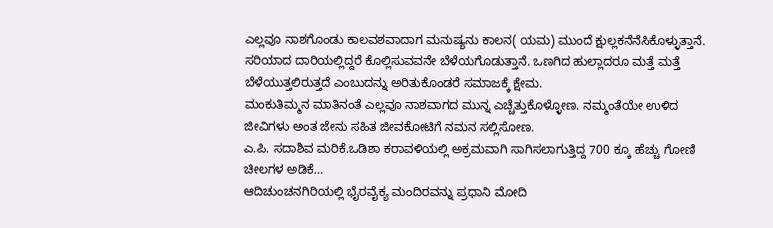ಎಲ್ಲವೂ ನಾಶಗೊಂಡು ಕಾಲವಶವಾದಾಗ ಮನುಷ್ಯನು ಕಾಲನ( ಯಮ) ಮುಂದೆ ಕ್ಷುಲ್ಲಕನೆನೆಸಿಕೊಳ್ಳುತ್ತಾನೆ. ಸರಿಯಾದ ದಾರಿಯಲ್ಲಿದ್ದರೆ ಕೊಲ್ಲಿಸುವವನೇ ಬೆಳೆಯಗೊಡುತ್ತಾನೆ. ಒಣಗಿದ ಹುಲ್ಲಾದರೂ ಮತ್ತೆ ಮತ್ತೆ ಬೆಳೆಯುತ್ತಲಿರುತ್ತದೆ ಎಂಬುದನ್ನು ಅರಿತುಕೊಂಡರೆ ಸಮಾಜಕ್ಕೆ ಕ್ಷೇಮ.
ಮಂಕುತಿಮ್ಮನ ಮಾತಿನಂತೆ ಎಲ್ಲವೂ ನಾಶವಾಗದ ಮುನ್ನ ಎಚ್ಚೆತ್ತುಕೊಳ್ಳೋಣ. ನಮ್ಮಂತೆಯೇ ಉಳಿದ ಜೀವಿಗಳು ಅಂತ ಜೇನು ಸಹಿತ ಜೀವಕೋಟಿಗೆ ನಮನ ಸಲ್ಲಿಸೋಣ.
ಎ.ಪಿ. ಸದಾಶಿವ ಮರಿಕೆ.ಒಡಿಶಾ ಕರಾವಳಿಯಲ್ಲಿ ಅಕ್ರಮವಾಗಿ ಸಾಗಿಸಲಾಗುತ್ತಿದ್ದ 700 ಕ್ಕೂ ಹೆಚ್ಚು ಗೋಣಿ ಚೀಲಗಳ ಅಡಿಕೆ…
ಆದಿಚುಂಚನಗಿರಿಯಲ್ಲಿ ಭೈರವೈಕ್ಯ ಮಂದಿರವನ್ನು ಪ್ರಧಾನಿ ಮೋದಿ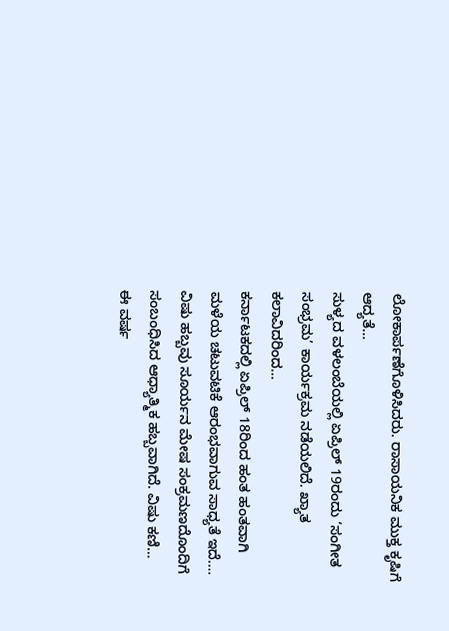ಲೋಕಾರ್ಪಣೆಗೊಳಿಸಿದರು. ರಾಸಾಯನಿಕ ಮುಕ್ತ ಕೃಷಿಗೆ ಆದ್ಯತೆ…
ಸುಳ್ಯದ ವಳಲಂಬೆಯಲ್ಲಿ ಏಪ್ರಿಲ್ 19ರಂದು ‘ಸಂಗೀತ ಸಂಭ್ರಮ’ ಕಾರ್ಯಕ್ರಮ ನಡೆಯಲಿದೆ. ಖ್ಯಾತ ಕಲಾವಿದರಿಂದ…
ಕರ್ನಾಟಕದಲ್ಲಿ ಏಪ್ರಿಲ್ 18ರಿಂದ ಹಂತ ಹಂತವಾಗಿ ಮಳೆಯ ಚಟುವಟಿಕೆ ಆರಂಭವಾಗುವ ಸಾಧ್ಯತೆ ಇದೆ.…
ವಿಷು ಹಬ್ಬವು ಸೂರ್ಯನ ಮೇಷ ಸಂಕ್ರಮಣದೊಂದಿಗೆ ಸಂಬಂಧಿಸಿದ ಆಧ್ಯಾತ್ಮಿಕ ಹಬ್ಬವಾಗಿದೆ. ವಿಷು ಕಣಿ…
ಈ ವರ್ಷ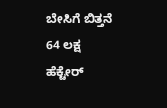ಬೇಸಿಗೆ ಬಿತ್ತನೆ 64 ಲಕ್ಷ ಹೆಕ್ಟೇರ್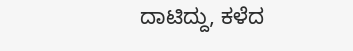ದಾಟಿದ್ದು, ಕಳೆದ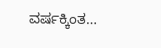ವರ್ಷಕ್ಕಿಂತ…